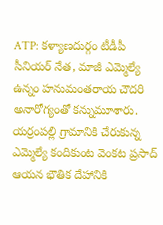ATP: కళ్యాణదుర్గం టీడీపీ సీనియర్ నేత, మాజీ ఎమ్మెల్యే ఉన్నం హనుమంతరాయ చౌదరి అనారోగ్యంతో కన్నుమూశారు. యర్రంపల్లి గ్రామానికి చేరుకున్న ఎమ్మెల్యే కందికుంట వెంకట ప్రసాద్ ఆయన భౌతిక దేహానికి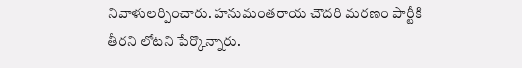నివాళులర్పించారు. హనుమంతరాయ చౌదరి మరణం పార్టీకి తీరని లోటని పేర్కొన్నారు.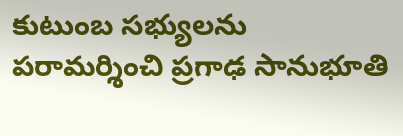కుటుంబ సభ్యులను పరామర్శించి ప్రగాఢ సానుభూతి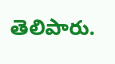తెలిపారు.